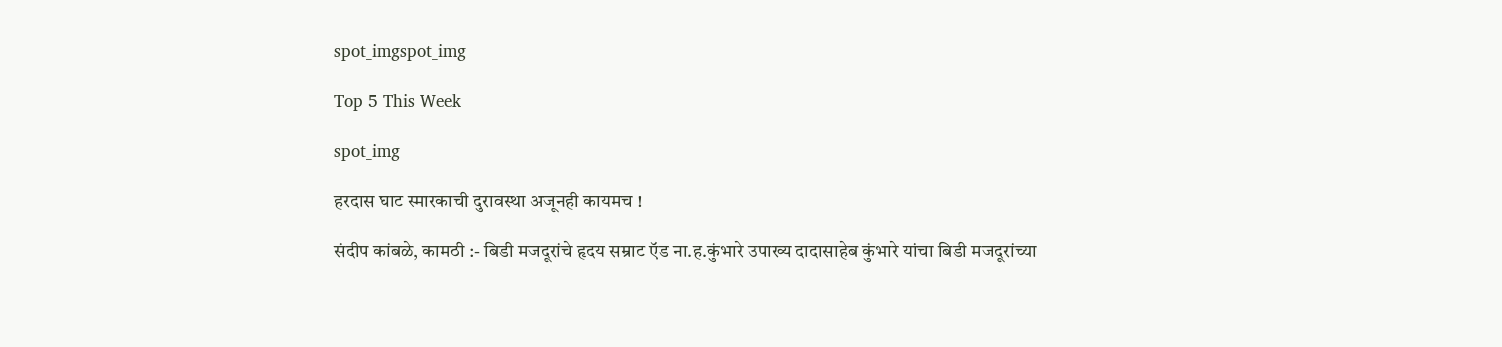spot_imgspot_img

Top 5 This Week

spot_img

हरदास घाट स्मारकाची दुरावस्था अजूनही कायमच !

संदीप कांबळे, कामठी :- बिडी मजदूरांचे हृदय सम्राट ऍड ना.ह.कुंभारे उपाख्य दादासाहेब कुंभारे यांचा बिडी मजदूरांच्या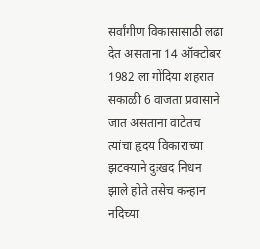सर्वांगीण विकासासाठी लढा देत असताना 14 ऑक्टोबर 1982 ला गोंदिया शहरात सकाळी 6 वाजता प्रवासाने जात असताना वाटेतच त्यांचा हृदय विकाराच्या झटक्याने दुःखद निधन झाले होते तसेच कन्हान नदिच्या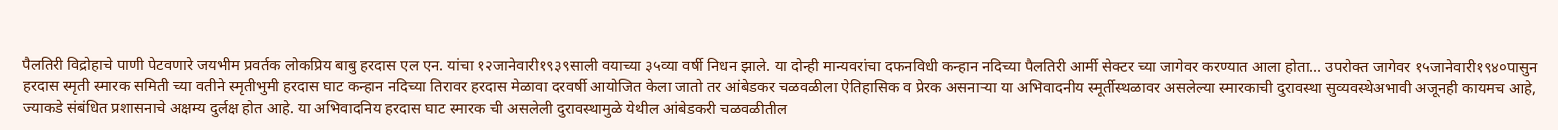पैलतिरी विद्रोहाचे पाणी पेटवणारे जयभीम प्रवर्तक लोकप्रिय बाबु हरदास एल एन. यांचा १२जानेवारी१९३९साली वयाच्या ३५व्या वर्षी निधन झाले. या दोन्ही मान्यवरांचा दफनविधी कन्हान नदिच्या पैलतिरी आर्मी सेक्टर च्या जागेवर करण्यात आला होता… उपरोक्त जागेवर १५जानेवारी१९४०पासुन हरदास स्मृती स्मारक समिती च्या वतीने स्मृतीभुमी हरदास घाट कन्हान नदिच्या तिरावर हरदास मेळावा दरवर्षी आयोजित केला जातो तर आंबेडकर चळवळीला ऐतिहासिक व प्रेरक असनाऱ्या या अभिवादनीय स्मूर्तीस्थळावर असलेल्या स्मारकाची दुरावस्था सुव्यवस्थेअभावी अजूनही कायमच आहे, ज्याकडे संबंधित प्रशासनाचे अक्षम्य दुर्लक्ष होत आहे. या अभिवादनिय हरदास घाट स्मारक ची असलेली दुरावस्थामुळे येथील आंबेडकरी चळवळीतील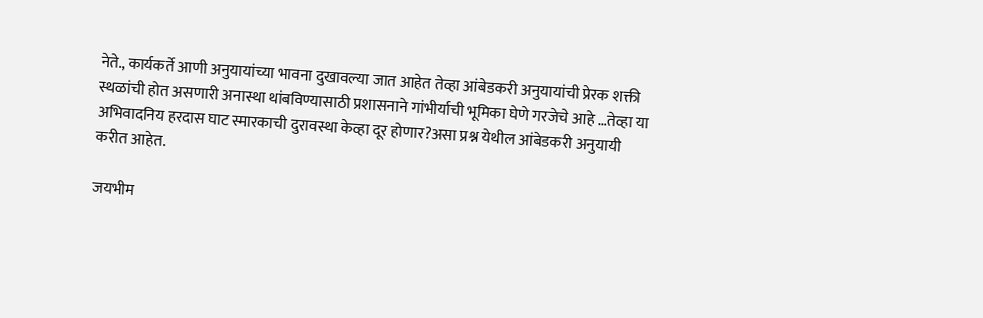नेते., कार्यकर्ते आणी अनुयायांच्या भावना दुखावल्या जात आहेत तेव्हा आंबेडकरी अनुयायांची प्रेरक शक्ती स्थळांची होत असणारी अनास्था थांबविण्यासाठी प्रशासनाने गांभीर्याची भूमिका घेणे गरजेचे आहे …तेव्हा या अभिवादनिय हरदास घाट स्मारकाची दुरावस्था केव्हा दूर होणार?असा प्रश्न येथील आंबेडकरी अनुयायी करीत आहेत.

जयभीम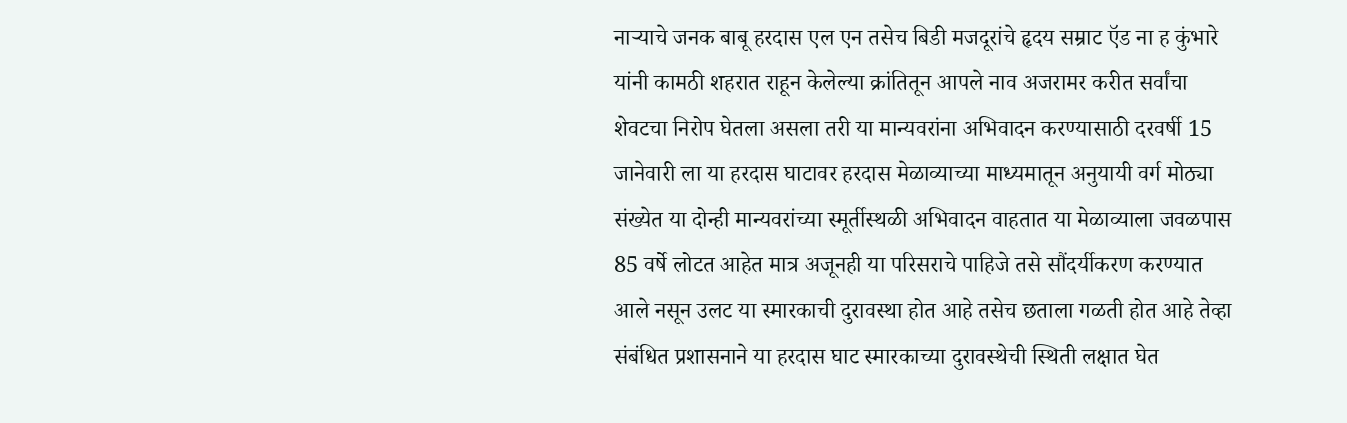नाऱ्याचे जनक बाबू हरदास एल एन तसेच बिडी मजदूरांचे हृदय सम्राट ऍड ना ह कुंभारे यांनी कामठी शहरात राहून केलेल्या क्रांतितून आपले नाव अजरामर करीत सर्वांचा शेवटचा निरोप घेतला असला तरी या मान्यवरांना अभिवादन करण्यासाठी दरवर्षी 15 जानेवारी ला या हरदास घाटावर हरदास मेळाव्याच्या माध्यमातून अनुयायी वर्ग मोठ्या संख्येत या दोन्ही मान्यवरांच्या स्मूर्तीस्थळी अभिवादन वाहतात या मेळाव्याला जवळपास 85 वर्षे लोटत आहेत मात्र अजूनही या परिसराचे पाहिजे तसे सौंदर्यीकरण करण्यात आले नसून उलट या स्मारकाची दुरावस्था होत आहे तसेच छताला गळती होत आहे तेव्हा संबंधित प्रशासनाने या हरदास घाट स्मारकाच्या दुरावस्थेची स्थिती लक्षात घेत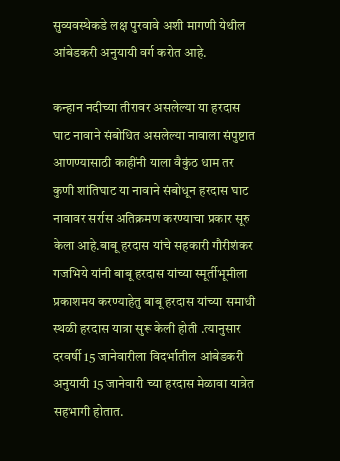सुव्यवस्थेकडे लक्ष पुरवावे अशी मागणी येथील आंबेडकरी अनुयायी वर्ग करोत आहे.

कन्हान नदीच्या तीरावर असलेल्या या हरदास घाट नावाने संबोधित असलेल्या नावाला संपुष्टात आणण्यासाठी काहींनी याला वैकुंठ धाम तर कुणी शांतिघाट या नावाने संबोधून हरदास घाट नावावर सर्रास अतिक्रमण करण्याचा प्रकार सूरु केला आहे.बाबू हरदास यांचे सहकारी गौरीशंकर गजभिये यांनी बाबू हरदास यांच्या स्मूर्तीभूमीला प्रकाशमय करण्याहेतु बाबू हरदास यांच्या समाधी स्थळी हरदास यात्रा सुरू केली होती .त्यानुसार दरवर्षी 15 जानेवारीला विदर्भातील आंबेडकरी अनुयायी 15 जानेवारी च्या हरदास मेळावा यात्रेत सहभागी होतात.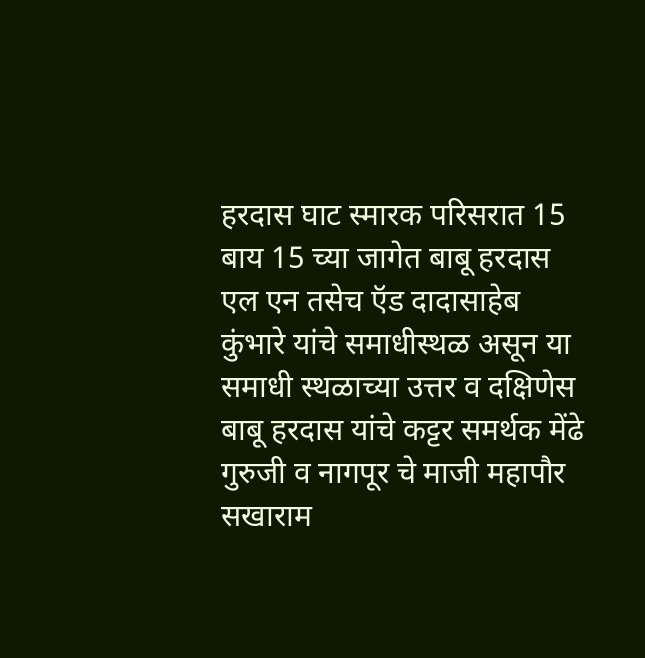हरदास घाट स्मारक परिसरात 15 बाय 15 च्या जागेत बाबू हरदास एल एन तसेच ऍड दादासाहेब कुंभारे यांचे समाधीस्थळ असून या समाधी स्थळाच्या उत्तर व दक्षिणेस बाबू हरदास यांचे कट्टर समर्थक मेंढे गुरुजी व नागपूर चे माजी महापौर सखाराम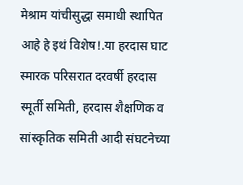मेश्राम यांचीसुद्धा समाधी स्थापित आहे हे इथं विशेष!.या हरदास घाट स्मारक परिसरात दरवर्षी हरदास स्मूर्ती समिती, हरदास शैक्षणिक व सांस्कृतिक समिती आदी संघटनेच्या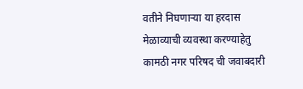वतीने निघणाऱ्या या हरदास मेळाव्याची व्यवस्था करण्याहेतु कामठी नगर परिषद ची जवाबदारी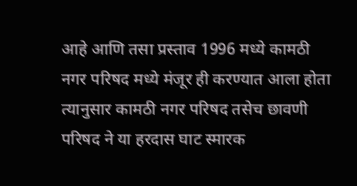आहे आणि तसा प्रस्ताव 1996 मध्ये कामठी नगर परिषद मध्ये मंजूर ही करण्यात आला होता त्यानुसार कामठी नगर परिषद तसेच छावणी परिषद ने या हरदास घाट स्मारक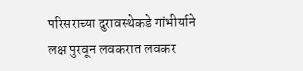परिसराच्या दुरावस्थेकडे गांभीर्याने लक्ष पुरवून लवकरात लवकर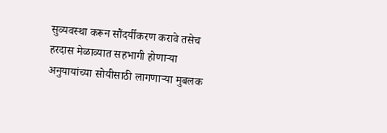सुव्यवस्था करून सौंदर्यीकरण करावे तसेच हरदास मेळाव्यात सहभागी होणाऱ्या अनुयायांच्या सोयीसाठी लागणाऱ्या मुबलक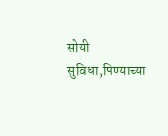सोयी सुविधा,पिण्याच्या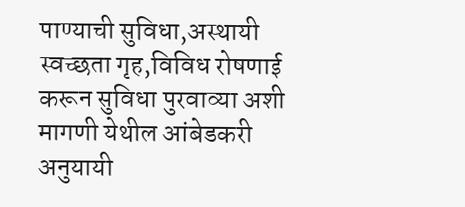पाण्याची सुविधा,अस्थायी स्वच्छता गृह,विविध रोषणाई करून सुविधा पुरवाव्या अशी मागणी येथील आंबेडकरी अनुयायी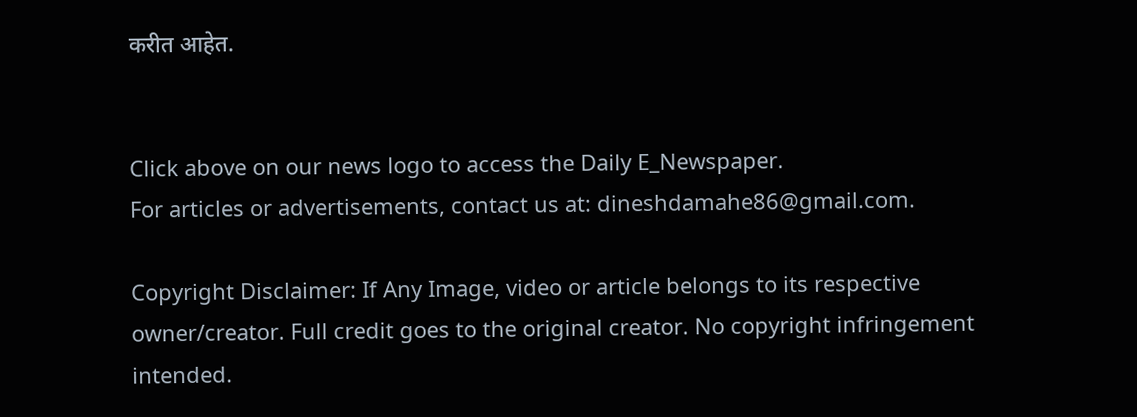करीत आहेत.


Click above on our news logo to access the Daily E_Newspaper.
For articles or advertisements, contact us at: dineshdamahe86@gmail.com.

Copyright Disclaimer: If Any Image, video or article belongs to its respective owner/creator. Full credit goes to the original creator. No copyright infringement intended.